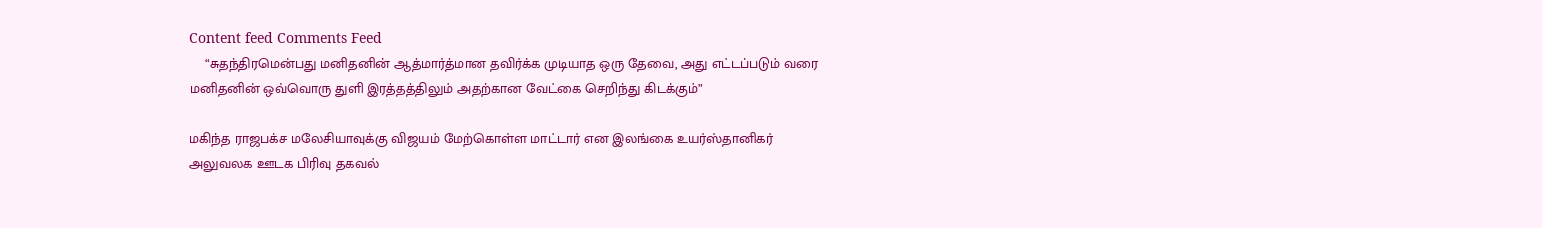Content feed Comments Feed
    “சுதந்திரமென்பது மனிதனின் ஆத்மார்த்மான தவிர்க்க முடியாத ஒரு தேவை, அது எட்டப்படும் வரை மனிதனின் ஒவ்வொரு துளி இரத்தத்திலும் அதற்கான வேட்கை செறிந்து கிடக்கும்”

மகிந்த ராஜபக்ச மலேசியாவுக்கு விஜயம் மேற்கொள்ள மாட்டார் என இலங்கை உயர்ஸ்தானிகர் அலுவலக ஊடக பிரிவு தகவல்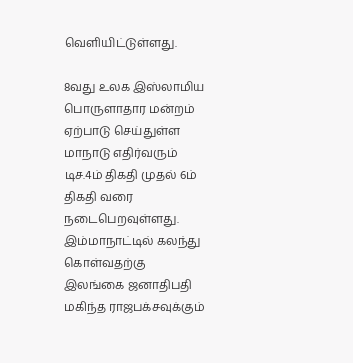வெளியிட்டுள்ளது.

8வது உலக இஸ்லாமிய பொருளாதார மன்றம் ஏற்பாடு செய்துள்ள மாநாடு எதிர்வரும் டிச.4ம் திகதி முதல் 6ம் திகதி வரை நடைபெறவுள்ளது. இம்மாநாட்டில் கலந்து கொள்வதற்கு இலங்கை ஜனாதிபதி மகிந்த ராஜபக்சவுக்கும்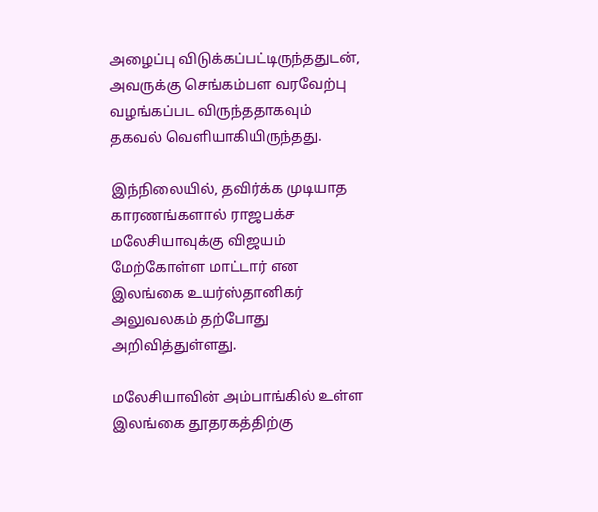அழைப்பு விடுக்கப்பட்டிருந்ததுடன், அவருக்கு செங்கம்பள வரவேற்பு வழங்கப்பட விருந்ததாகவும் தகவல் வெளியாகியிருந்தது.

இந்நிலையில், தவிர்க்க முடியாத காரணங்களால் ராஜபக்ச மலேசியாவுக்கு விஜயம் மேற்கோள்ள மாட்டார் என இலங்கை உயர்ஸ்தானிகர் அலுவலகம் தற்போது அறிவித்துள்ளது.

மலேசியாவின் அம்பாங்கில் உள்ள இலங்கை தூதரகத்திற்கு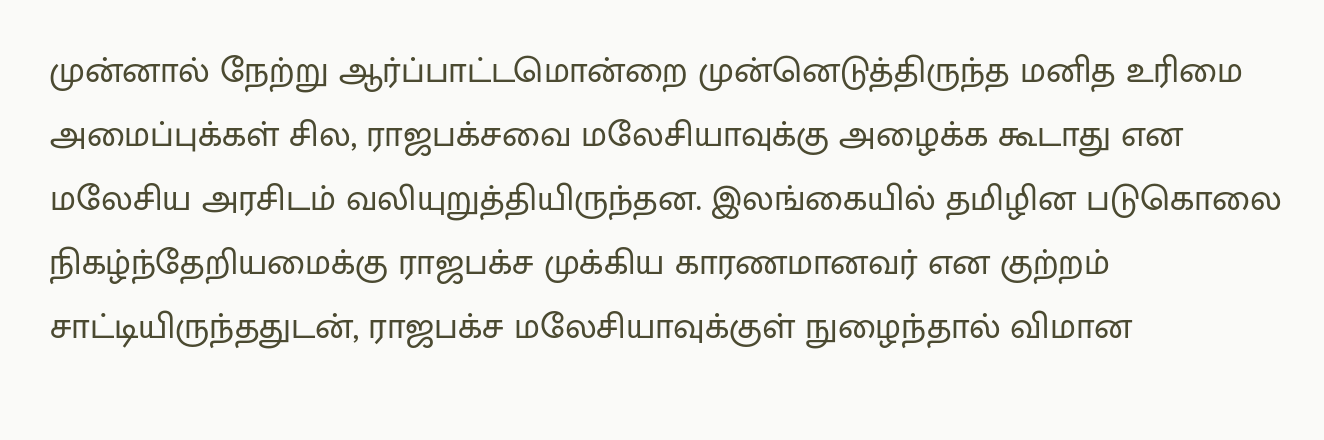முன்னால் நேற்று ஆர்ப்பாட்டமொன்றை முன்னெடுத்திருந்த மனித உரிமை அமைப்புக்கள் சில, ராஜபக்சவை மலேசியாவுக்கு அழைக்க கூடாது என மலேசிய அரசிடம் வலியுறுத்தியிருந்தன. இலங்கையில் தமிழின படுகொலை நிகழ்ந்தேறியமைக்கு ராஜபக்ச முக்கிய காரணமானவர் என குற்றம் சாட்டியிருந்ததுடன், ராஜபக்ச மலேசியாவுக்குள் நுழைந்தால் விமான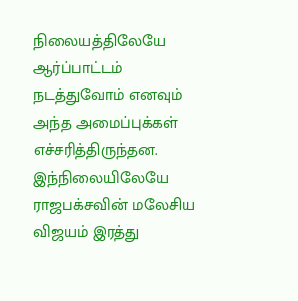நிலையத்திலேயே ஆர்ப்பாட்டம் நடத்துவோம் எனவும் அந்த அமைப்புக்கள் எச்சரித்திருந்தன. இந்நிலையிலேயே ராஜபக்சவின் மலேசிய விஜயம் இரத்து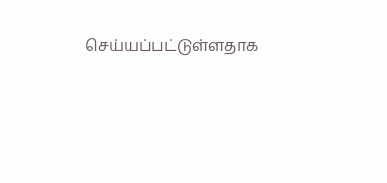செய்யப்பட்டுள்ளதாக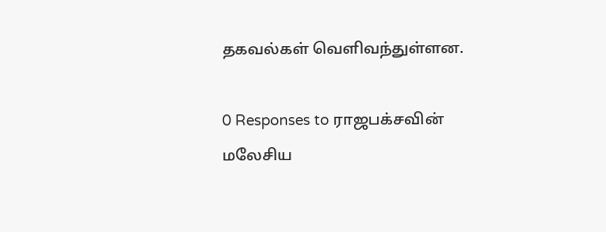தகவல்கள் வெளிவந்துள்ளன.

0 Responses to ராஜபக்சவின் மலேசிய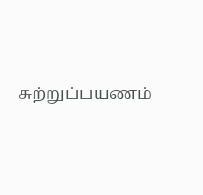சுற்றுப்பயணம்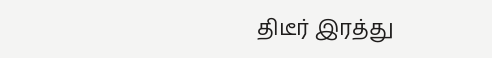திடீர் இரத்து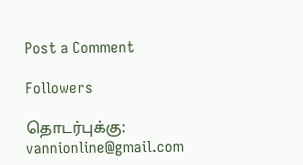Post a Comment

Followers

தொடர்புக்கு: vannionline@gmail.com